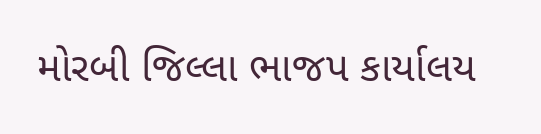મોરબી જિલ્લા ભાજપ કાર્યાલય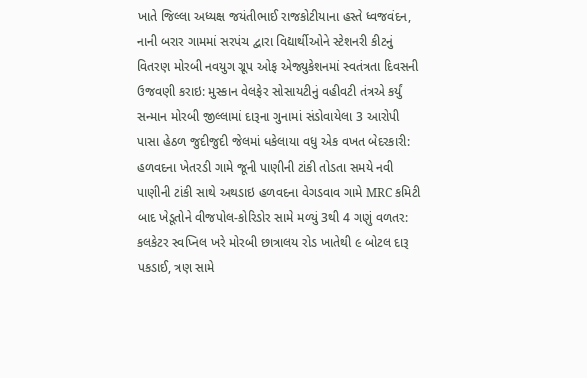ખાતે જિલ્લા અધ્યક્ષ જયંતીભાઈ રાજકોટીયાના હસ્તે ધ્વજવંદન, નાની બરાર ગામમાં સરપંચ દ્વારા વિદ્યાર્થીઓને સ્ટેશનરી કીટનું વિતરણ મોરબી નવયુગ ગ્રૂપ ઓફ એજ્યુકેશનમાં સ્વતંત્રતા દિવસની ઉજવણી કરાઇ: મુસ્કાન વેલફેર સોસાયટીનું વહીવટી તંત્રએ કર્યું સન્માન મોરબી જીલ્લામાં દારૂના ગુનામાં સંડોવાયેલા 3 આરોપી પાસા હેઠળ જુદીજુદી જેલમાં ધકેલાયા વધુ એક વખત બેદરકારી: હળવદના ખેતરડી ગામે જૂની પાણીની ટાંકી તોડતા સમયે નવી પાણીની ટાંકી સાથે અથડાઇ હળવદના વેગડવાવ ગામે MRC કમિટી બાદ ખેડૂતોને વીજપોલ-કોરિડોર સામે મળ્યું 3થી 4 ગણું વળતર: કલકેટર સ્વપ્નિલ ખરે મોરબી છાત્રાલય રોડ ખાતેથી ૯ બોટલ દારૂ પકડાઈ, ત્રણ સામે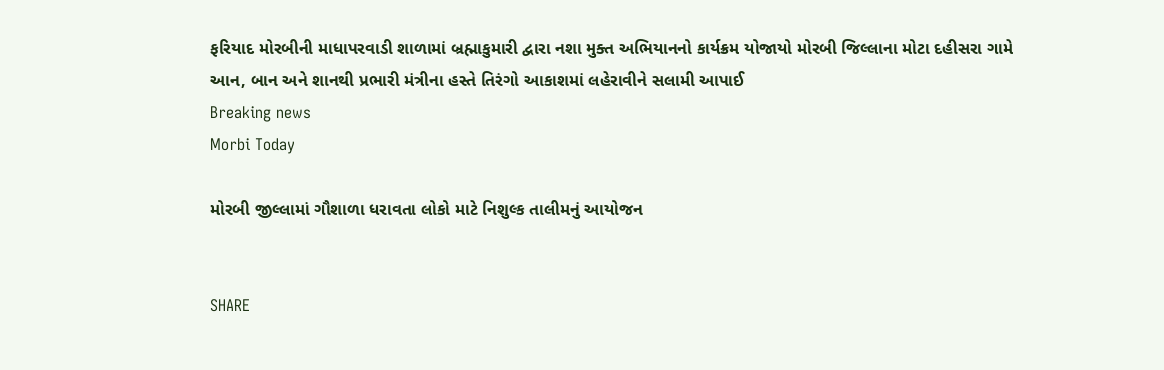ફરિયાદ મોરબીની માધાપરવાડી શાળામાં બ્રહ્માકુમારી દ્વારા નશા મુક્ત અભિયાનનો કાર્યક્રમ યોજાયો મોરબી જિલ્લાના મોટા દહીસરા ગામે આન, બાન અને શાનથી પ્રભારી મંત્રીના હસ્તે તિરંગો આકાશમાં લહેરાવીને સલામી આપાઈ
Breaking news
Morbi Today

મોરબી જીલ્લામાં ગૌશાળા ધરાવતા લોકો માટે નિશુલ્ક તાલીમનું આયોજન


SHARE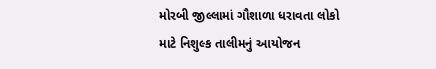મોરબી જીલ્લામાં ગૌશાળા ધરાવતા લોકો માટે નિશુલ્ક તાલીમનું આયોજન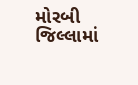મોરબી જિલ્લામાં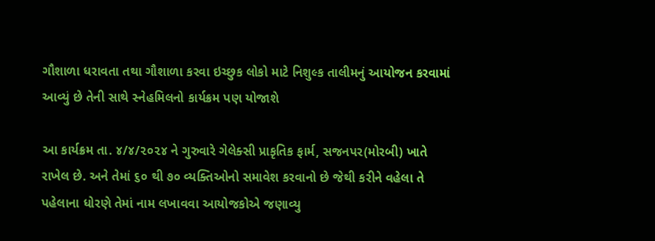ગૌશાળા ધરાવતા તથા ગૌશાળા કરવા ઇચ્છુક લોકો માટે નિશુલ્ક તાલીમનું આયોજન કરવામાં આવ્યું છે તેની સાથે સ્નેહમિલનો કાર્યક્રમ પણ યોજાશે

આ કાર્યક્રમ તા. ૪/૪/૨૦૨૪ ને ગુરુવારે ગેલેક્સી પ્રાકૃતિક ફાર્મ, સજનપર(મોરબી) ખાતે રાખેલ છે. અને તેમાં ૬૦ થી ૭૦ વ્યક્તિઓનો સમાવેશ કરવાનો છે જેથી કરીને વહેલા તે પહેલાના ધોરણે તેમાં નામ લખાવવા આયોજકોએ જણાવ્યુ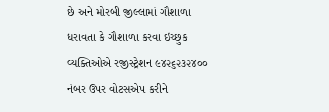છે અને મોરબી જીલ્લામાં ગૌશાળા ધરાવતા કે ગૌશાળા કરવા ઇચ્છુક વ્યક્તિઓએ રજીસ્ટ્રેશન ૯૪૨૬૨૩૨૪૦૦ નંબર ઉપર વોટસએપ કરીને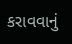કરાવવાનું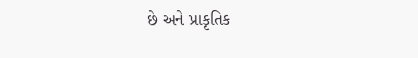છે અને પ્રાકૃતિક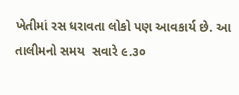ખેતીમાં રસ ધરાવતા લોકો પણ આવકાર્ય છે. આ તાલીમનો સમય  સવારે ૯.૩૦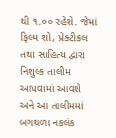થી ૧.૦૦ રહેશે. જેમાં ફિલ્મ શો, પ્રેક્ટીકલ તથા સાહિત્ય દ્વારા નિશુલ્ક તાલીમ આપવામાં આવશે અને આ તાલીમમાં બગથળા નકલંક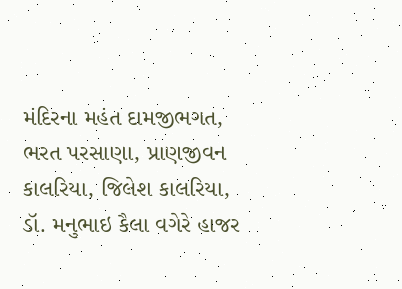મંદિરના મહંત દામજીભગત, ભરત પરસાણા, પ્રાણજીવન કાલરિયા, જિલેશ કાલરિયા, ડૉ. મનુભાઇ કૈલા વગેરે હાજર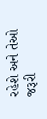રહેશે અને તેઓ જરૂરી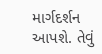માર્ગદર્શન આપશે. તેવું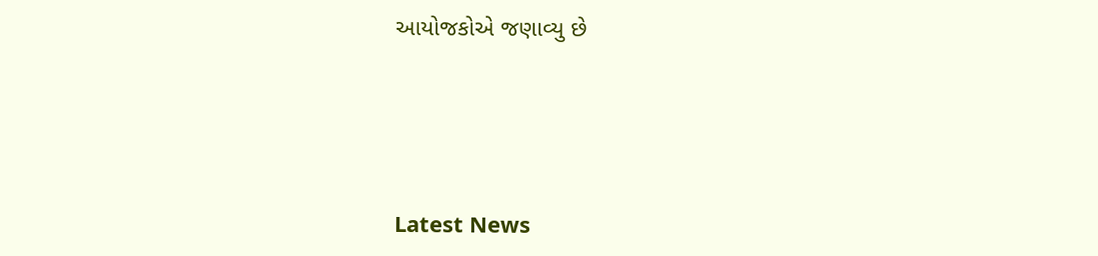આયોજકોએ જણાવ્યુ છે






Latest News